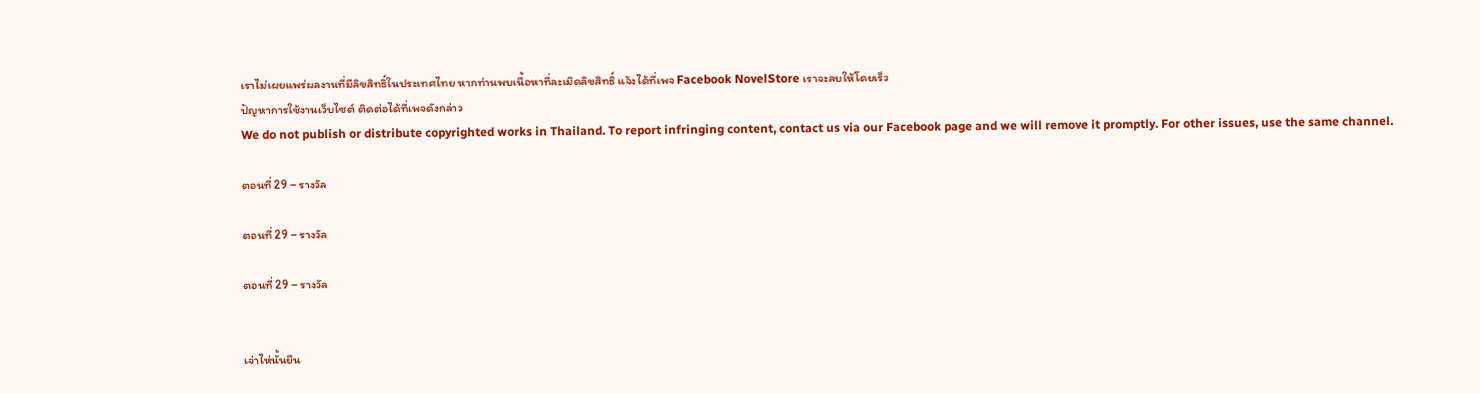เราไม่เผยแพร่ผลงานที่มีลิขสิทธิ์ในประเทศไทย หากท่านพบเนื้อหาที่ละเมิดลิขสิทธิ์ แจ้งได้ที่เพจ Facebook NovelStore เราจะลบให้โดยเร็ว
ปัญหาการใช้งานเว็บไซต์ ติดต่อได้ที่เพจดังกล่าว
We do not publish or distribute copyrighted works in Thailand. To report infringing content, contact us via our Facebook page and we will remove it promptly. For other issues, use the same channel.

ตอนที่ 29 – รางวัล

ตอนที่ 29 – รางวัล

ตอนที่ 29 – รางวัล


เจ่าไห่นั้นยืน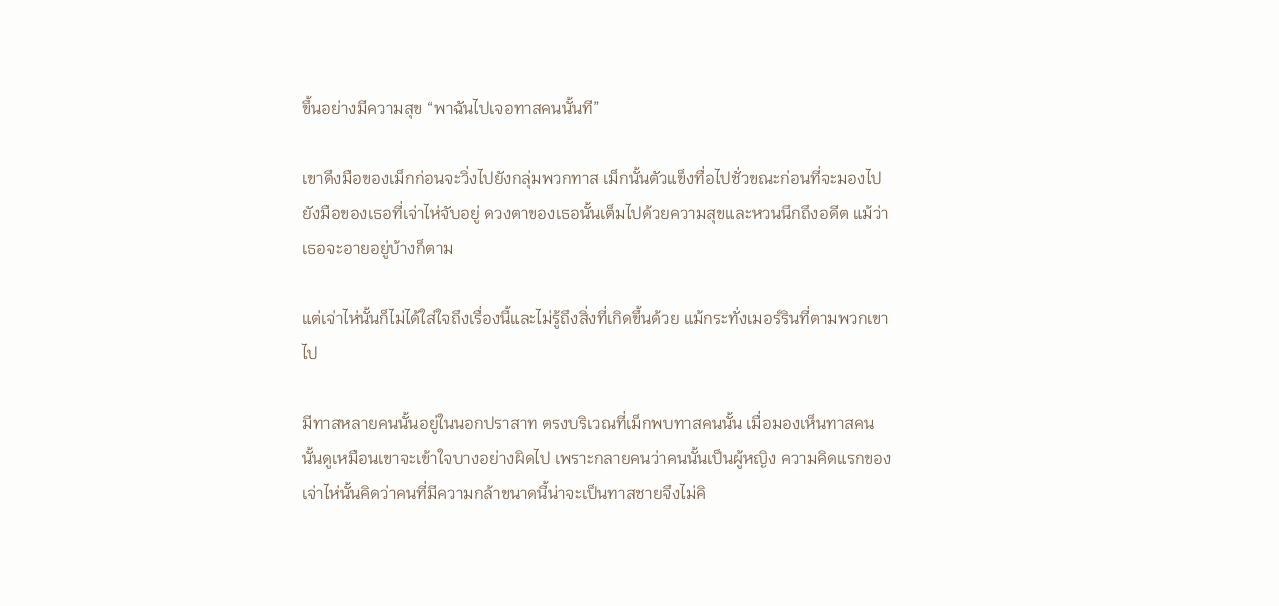ขึ้นอย่างมีความสุข “พาฉันไปเจอทาสคนนั้นที”

เขาดึงมือของเม็กก่อนจะวิ่งไปยังกลุ่มพวกทาส เม็กนั้นตัวแข็งทื่อไปชั่วขณะก่อนที่จะมองไปยังมือของเธอที่เจ่าไห่จับอยู่ ดวงตาของเธอนั้นเต็มไปด้วยความสุขและหวนนึกถึงอดีต แม้ว่าเธอจะอายอยู่บ้างก็ตาม

แต่เจ่าไห่นั้นก็ไม่ได้ใส่ใจถึงเรื่องนี้และไม่รู้ถึงสิ่งที่เกิดขึ้นด้วย แม้กระทั่งเมอร์รินที่ตามพวกเขาไป

มีทาสหลายคนนั้นอยู่ในนอกปราสาท ตรงบริเวณที่เม็กพบทาสคนนั้น เมื่อมองเห็นทาสคนนั้นดูเหมือนเขาจะเข้าใจบางอย่างผิดไป เพราะกลายคนว่าคนนั้นเป็นผู้หญิง ความคิดแรกของเจ่าไห่นั้นคิดว่าคนที่มีความกล้าขนาดนี้น่าจะเป็นทาสชายจึงไม่คิ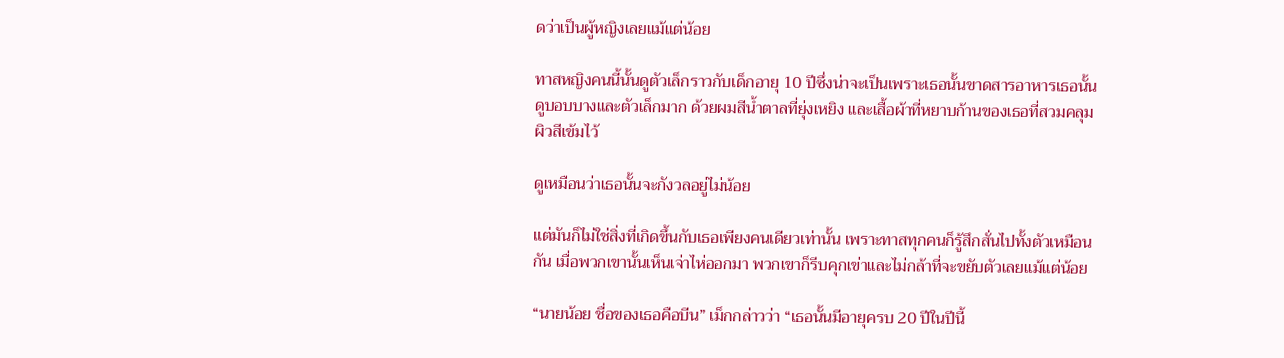ดว่าเป็นผู้หญิงเลยแม้แต่น้อย

ทาสหญิงคนนี้นั้นดูตัวเล็กราวกับเด็กอายุ 10 ปีซึ่งน่าจะเป็นเพราะเธอนั้นขาดสารอาหารเธอนั้นดูบอบบางและตัวเล็กมาก ด้วยผมสีน้ำตาลที่ยุ่งเหยิง และเสื้อผ้าที่หยาบก้านของเธอที่สวมคลุมผิวสีเข้มไว้

ดูเหมือนว่าเธอนั้นจะกังวลอยู่ไม่น้อย

แต่มันก็ไม่ใช่สิ่งที่เกิดขึ้นกับเธอเพียงคนเดียวเท่านั้น เพราะทาสทุกคนก็รู้สึกสั่นไปทั้งตัวเหมือนกัน เมื่อพวกเขานั้นเห็นเจ่าไห่ออกมา พวกเขาก็รีบคุกเข่าและไม่กล้าที่จะขยับตัวเลยแม้แต่น้อย

“นายน้อย ชื่อของเธอคือบีน” เม็กกล่าวว่า “เธอนั้นมีอายุครบ 20 ปีในปีนี้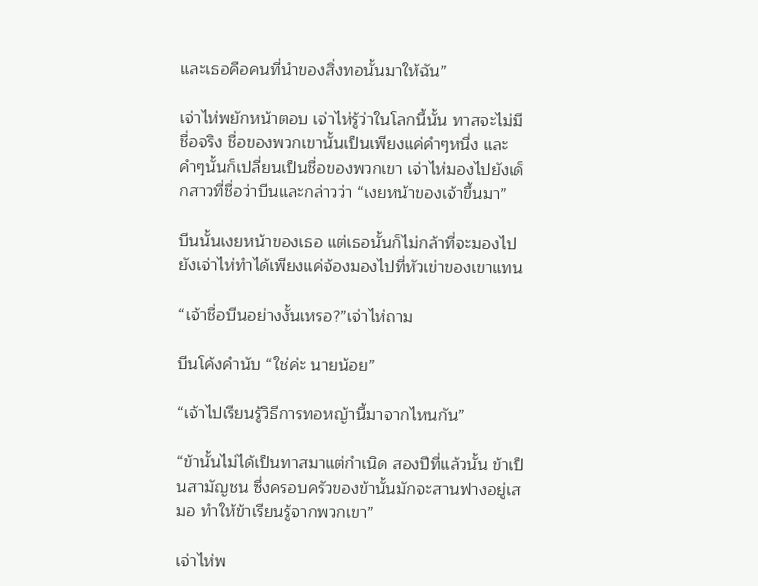และเธอคือคนที่นำของสิ่งทอนั้นมาให้ฉัน”

เจ่าไห่พยักหน้าตอบ เจ่าไห่รู้ว่าในโลกนี้นั้น ทาสจะไม่มีชื่อจริง ชื่อของพวกเขานั้นเป็นเพียงแค่คำๆหนึ่ง และคำๆนั้นก็เปลี่ยนเป็นชื่อของพวกเขา เจ่าไห่มองไปยังเด็กสาวที่ชื่อว่าบีนและกล่าวว่า “เงยหน้าของเจ้าขึ้นมา”

บีนนั้นเงยหน้าของเธอ แต่เธอนั้นก็ไม่กล้าที่จะมองไปยังเจ่าไห่ทำได้เพียงแค่จ้องมองไปที่หัวเข่าของเขาแทน

“เจ้าชื่อบีนอย่างงั้นเหรอ?”เจ่าไห่ถาม

บีนโค้งคำนับ “ใช่ค่ะ นายน้อย”

“เจ้าไปเรียนรู้วิธีการทอหญ้านี้มาจากไหนกัน”

“ข้านั้นไม่ได้เป็นทาสมาแต่กำเนิด สองปีที่แล้วนั้น ข้าเป็นสามัญชน ซึ่งครอบครัวของข้านั้นมักจะสานฟางอยู่เสมอ ทำให้ข้าเรียนรู้จากพวกเขา”

เจ่าไห่พ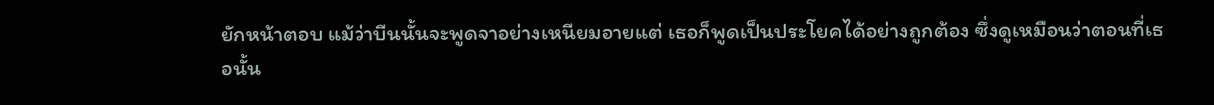ยักหน้าตอบ แม้ว่าบีนนั้นจะพูดจาอย่างเหนียมอายแต่ เธอก็พูดเป็นประโยคได้อย่างถูกต้อง ซึ่งดูเหมือนว่าตอนที่เธอนั้น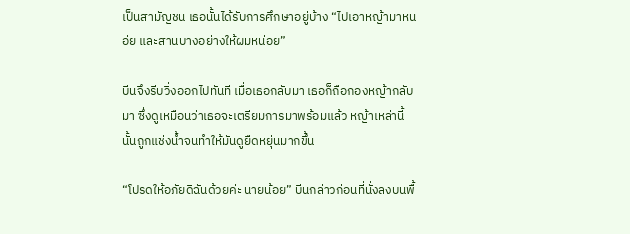เป็นสามัญชน เธอนั้นได้รับการศึกษาอยู่บ้าง “ไปเอาหญ้ามาหนอ่ย และสานบางอย่างให้ผมหน่อย”

บีนจึงรีบวิ่งออกไปทันที เมื่อเธอกลับมา เธอก็ถือกองหญ้ากลับมา ซึ่งดูเหมือนว่าเธอจะเตรียมการมาพร้อมแล้ว หญ้าเหล่านี้นั้นถูกแช่งน้ำจนทำให้มันดูยืดหยุ่นมากขึ้น

“โปรดให้อภัยดิฉันด้วยค่ะ นายน้อย” บีนกล่าวก่อนที่นั่งลงบนพื้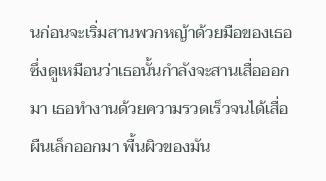นก่อนจะเริ่มสานพวกหญ้าด้วยมือของเธอ ซึ่งดูเหมือนว่าเธอนั้นกำลังจะสานเสื่อออกมา เธอทำงานด้วยความรวดเร็วจนได้เสื่อผืนเล็กออกมา พื้นผิวของมัน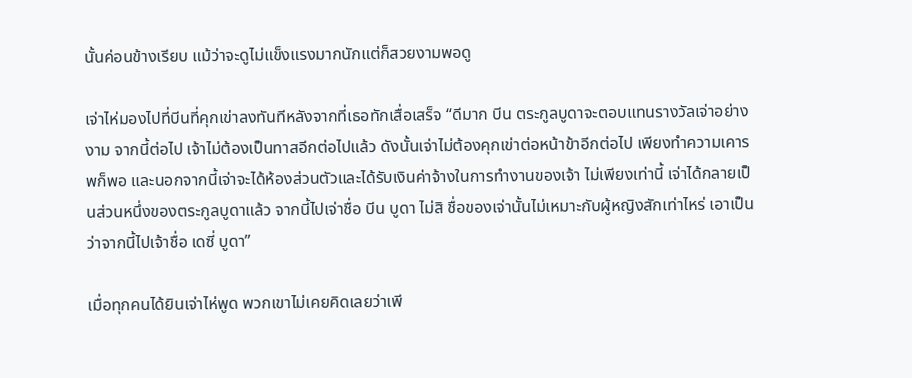นั้นค่อนข้างเรียบ แม้ว่าจะดูไม่แข็งแรงมากนักแต่ก็สวยงามพอดู

เจ่าไห่มองไปที่บีนที่คุกเข่าลงทันทีหลังจากที่เธอทักเสื่อเสร็จ “ดีมาก บีน ตระกูลบูดาจะตอบแทนรางวัลเจ่าอย่างงาม จากนี้ต่อไป เจ้าไม่ต้องเป็นทาสอีกต่อไปแล้ว ดังนั้นเจ่าไม่ต้องคุกเข่าต่อหน้าข้าอีกต่อไป เพียงทำความเคารพก็พอ และนอกจากนี้เจ่าจะได้ห้องส่วนตัวและได้รับเงินค่าจ้างในการทำงานของเจ้า ไม่เพียงเท่านี้ เจ่าได้กลายเป็นส่วนหนึ่งของตระกูลบูดาแล้ว จากนี้ไปเจ่าชื่อ บีน บูดา ไม่สิ ชื่อของเจ่านั้นไม่เหมาะกับผู้หญิงสักเท่าไหร่ เอาเป็นว่าจากนี้ไปเจ้าชื่อ เดซี่ บูดา”

เมื่อทุกคนได้ยินเจ่าไห่พูด พวกเขาไม่เคยคิดเลยว่าเพี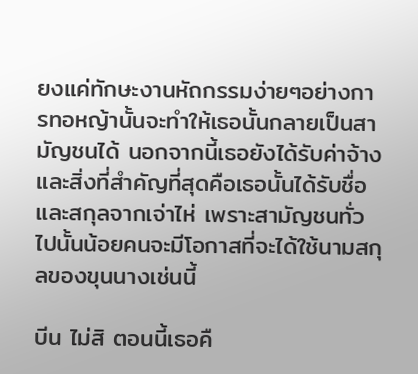ยงแค่ทักษะงานหัถกรรมง่ายๆอย่างการทอหญ้านั้นจะทำให้เธอนั้นกลายเป็นสามัญชนได้ นอกจากนี้เธอยังได้รับค่าจ้างและสิ่งที่สำคัญที่สุดคือเธอนั้นได้รับชื่อและสกุลจากเจ่าไห่ เพราะสามัญชนทั่วไปนั้นน้อยคนจะมีโอกาสที่จะได้ใช้นามสกุลของขุนนางเช่นนี้

บีน ไม่สิ ตอนนี้เธอคื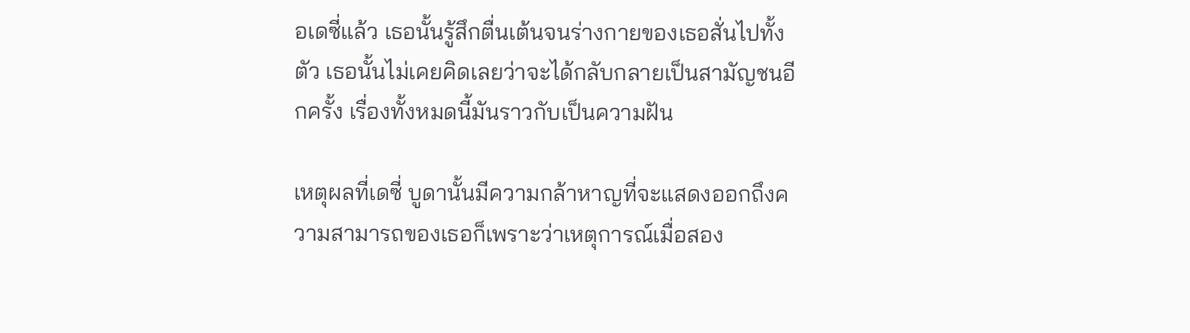อเดซี่แล้ว เธอนั้นรู้สึกตื่นเต้นจนร่างกายของเธอสั่นไปทั้งตัว เธอนั้นไม่เคยคิดเลยว่าจะได้กลับกลายเป็นสามัญชนอีกครั้ง เรื่องทั้งหมดนี้มันราวกับเป็นความฝัน

เหตุผลที่เดซี่ บูดานั้นมีความกล้าหาญที่จะแสดงออกถึงความสามารถของเธอก็เพราะว่าเหตุการณ์เมื่อสอง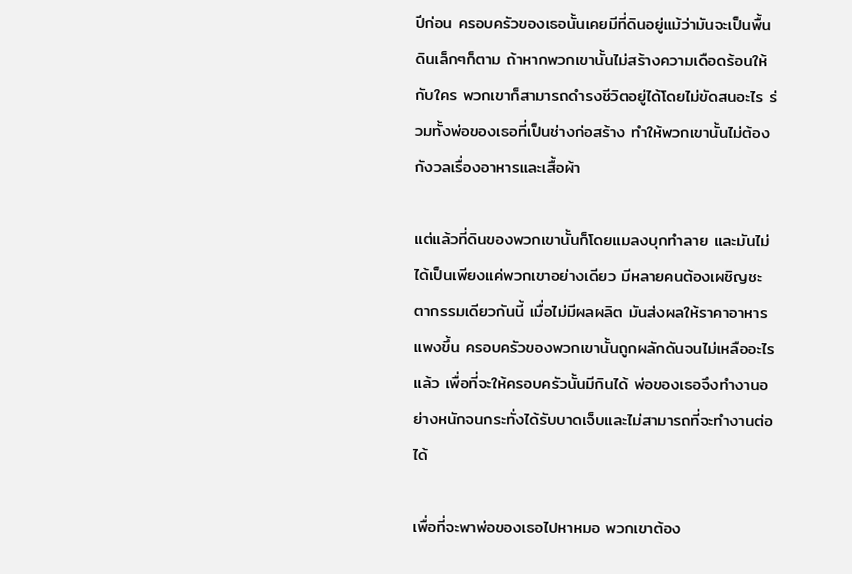ปีก่อน ครอบครัวของเธอนั้นเคยมีที่ดินอยู่แม้ว่ามันจะเป็นพื้นดินเล็กๆก็ตาม ถ้าหากพวกเขานั้นไม่สร้างความเดือดร้อนให้กับใคร พวกเขาก็สามารถดำรงชีวิตอยู่ได้โดยไม่ขัดสนอะไร ร่วมทั้งพ่อของเธอที่เป็นช่างก่อสร้าง ทำให้พวกเขานั้นไม่ต้องกังวลเรื่องอาหารและเสื้อผ้า

แต่แล้วที่ดินของพวกเขานั้นก็โดยแมลงบุกทำลาย และมันไม่ได้เป็นเพียงแค่พวกเขาอย่างเดียว มีหลายคนต้องเผชิญชะตากรรมเดียวกันนี้ เมื่อไม่มีผลผลิต มันส่งผลให้ราคาอาหารแพงขึ้น ครอบครัวของพวกเขานั้นถูกผลักดันจนไม่เหลืออะไรแล้ว เพื่อที่จะให้ครอบครัวนั้นมีกินได้ พ่อของเธอจึงทำงานอย่างหนักจนกระทั่งได้รับบาดเจ็บและไม่สามารถที่จะทำงานต่อได้

เพื่อที่จะพาพ่อของเธอไปหาหมอ พวกเขาต้อง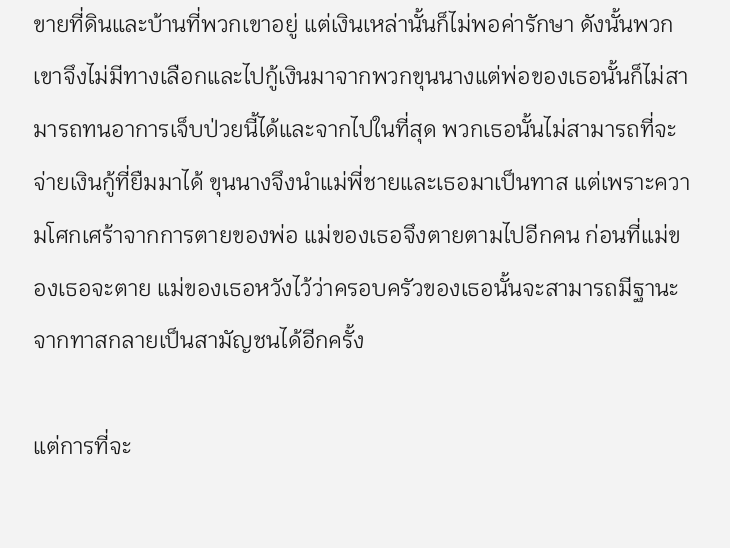ขายที่ดินและบ้านที่พวกเขาอยู่ แต่เงินเหล่านั้นก็ไม่พอค่ารักษา ดังนั้นพวกเขาจึงไม่มีทางเลือกและไปกู้เงินมาจากพวกขุนนางแต่พ่อของเธอนั้นก็ไม่สามารถทนอาการเจ็บป่วยนี้ได้และจากไปในที่สุด พวกเธอนั้นไม่สามารถที่จะจ่ายเงินกู้ที่ยืมมาได้ ขุนนางจึงนำแม่พี่ชายและเธอมาเป็นทาส แต่เพราะความโศกเศร้าจากการตายของพ่อ แม่ของเธอจึงตายตามไปอีกคน ก่อนที่แม่ของเธอจะตาย แม่ของเธอหวังไว้ว่าครอบครัวของเธอนั้นจะสามารถมีฐานะจากทาสกลายเป็นสามัญชนได้อีกครั้ง

แต่การที่จะ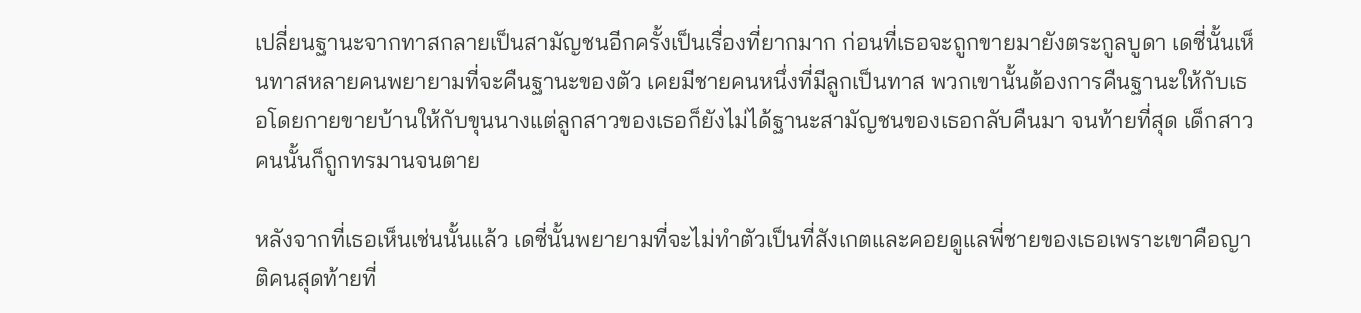เปลี่ยนฐานะจากทาสกลายเป็นสามัญชนอีกครั้งเป็นเรื่องที่ยากมาก ก่อนที่เธอจะถูกขายมายังตระกูลบูดา เดซี่นั้นเห็นทาสหลายคนพยายามที่จะคืนฐานะของตัว เคยมีชายคนหนึ่งที่มีลูกเป็นทาส พวกเขานั้นต้องการคืนฐานะให้กับเธอโดยกายขายบ้านให้กับขุนนางแต่ลูกสาวของเธอก็ยังไม่ได้ฐานะสามัญชนของเธอกลับคืนมา จนท้ายที่สุด เด็กสาวคนนั้นก็ถูกทรมานจนตาย

หลังจากที่เธอเห็นเช่นนั้นแล้ว เดซี่นั้นพยายามที่จะไม่ทำตัวเป็นที่สังเกตและคอยดูแลพี่ชายของเธอเพราะเขาคือญาติคนสุดท้ายที่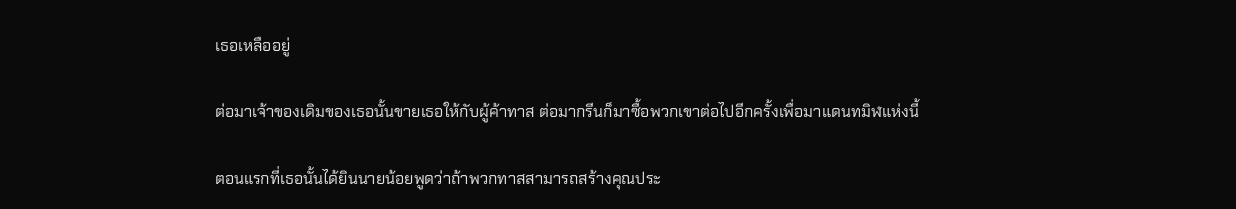เธอเหลืออยู่

ต่อมาเจ้าของเดิมของเธอนั้นขายเธอให้กับผู้ค้าทาส ต่อมากรีนก็มาซื้อพวกเขาต่อไปอีกครั้งเพื่อมาแดนทมิฬแห่งนี้

ตอนแรกที่เธอนั้นได้ยินนายน้อยพูดว่าถ้าพวกทาสสามารถสร้างคุณประ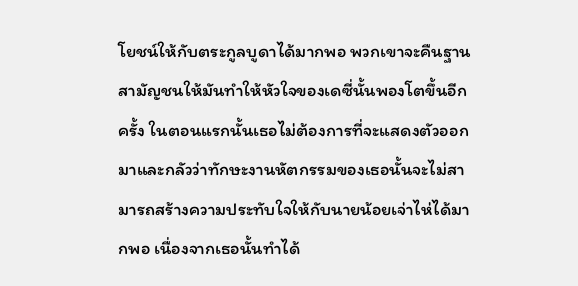โยชน์ให้กับตระกูลบูดาได้มากพอ พวกเขาจะคืนฐานสามัญชนให้มันทำให้หัวใจของเดซี่นั้นพองโตขึ้นอีกครั้ง ในตอนแรกนั้นเธอไม่ต้องการที่จะแสดงตัวออกมาและกลัวว่าทักษะงานหัตกรรมของเธอนั้นจะไม่สามารถสร้างความประทับใจให้กับนายน้อยเจ่าไห่ได้มากพอ เนื่องจากเธอนั้นทำได้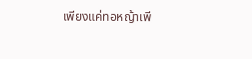เพียงแค่ทอหญ้าเพี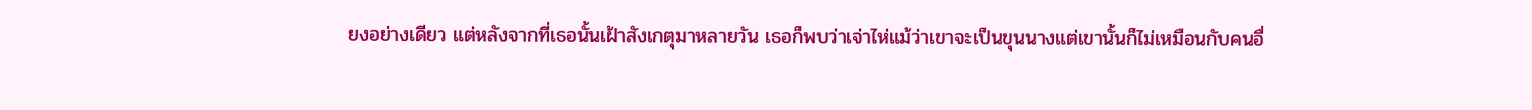ยงอย่างเดียว แต่หลังจากที่เธอนั้นเฝ้าสังเกตุมาหลายวัน เธอก็พบว่าเจ่าไห่แม้ว่าเขาจะเป็นขุนนางแต่เขานั้นก็ไม่เหมือนกับคนอื่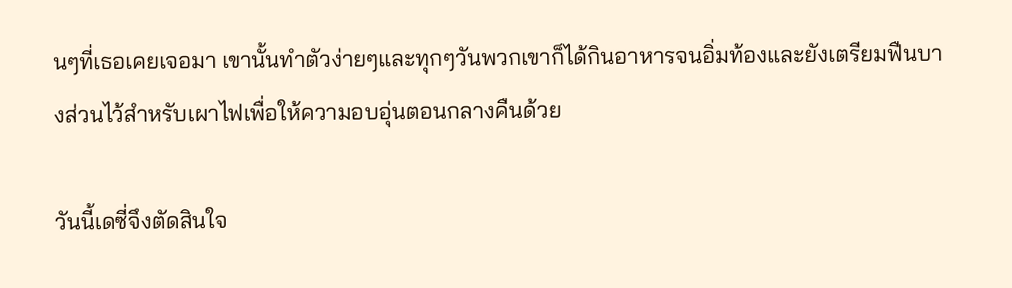นๆที่เธอเคยเจอมา เขานั้นทำตัวง่ายๆและทุกๆวันพวกเขาก็ได้กินอาหารจนอิ่มท้องและยังเตรียมฟืนบางส่วนไว้สำหรับเผาไฟเพื่อให้ความอบอุ่นตอนกลางคืนด้วย

วันนี้เดซี่จึงตัดสินใจ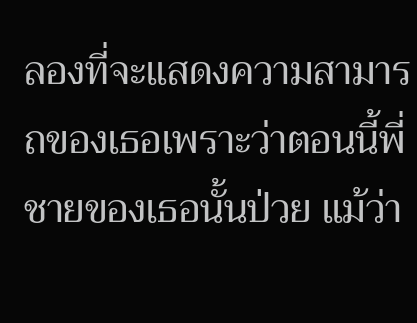ลองที่จะแสดงความสามารถของเธอเพราะว่าตอนนี้พี่ชายของเธอนั้นป่วย แม้ว่า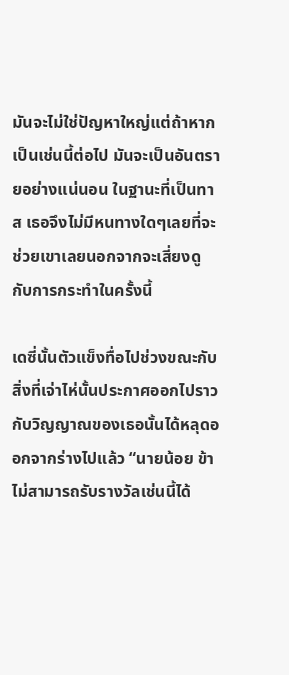มันจะไม่ใช่ปัญหาใหญ่แต่ถ้าหากเป็นเช่นนี้ต่อไป มันจะเป็นอันตรายอย่างแน่นอน ในฐานะที่เป็นทาส เธอจึงไม่มีหนทางใดๆเลยที่จะช่วยเขาเลยนอกจากจะเสี่ยงดูกับการกระทำในครั้งนี้

เดซี่นั้นตัวแข็งทื่อไปช่วงขณะกับสิ่งที่เจ่าไห่นั้นประกาศออกไปราวกับวิญญาณของเธอนั้นได้หลุดออกจากร่างไปแล้ว “นายน้อย ข้าไม่สามารถรับรางวัลเช่นนี้ได้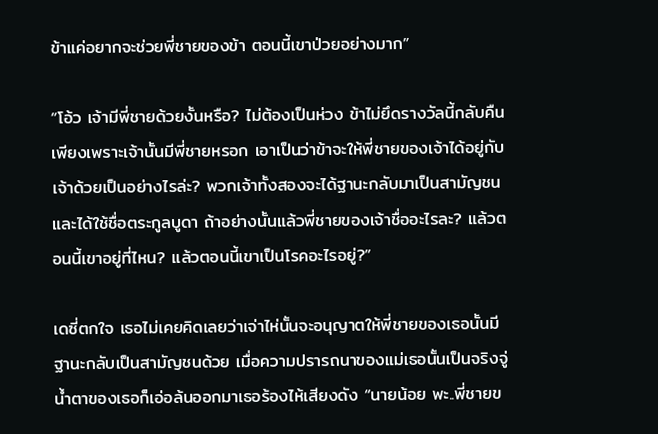ข้าแค่อยากจะช่วยพี่ชายของข้า ตอนนี้เขาป่วยอย่างมาก”

“โอ้ว เจ้ามีพี่ชายด้วยงั้นหรือ? ไม่ต้องเป็นห่วง ข้าไม่ยึดรางวัลนี้กลับคืนเพียงเพราะเจ้านั้นมีพี่ชายหรอก เอาเป็นว่าข้าจะให้พี่ชายของเจ้าได้อยู่กับเจ้าด้วยเป็นอย่างไรล่ะ? พวกเจ้าทั้งสองจะได้ฐานะกลับมาเป็นสามัญชนและได้ใช้ชื่อตระกูลบูดา ถ้าอย่างนั้นแล้วพี่ชายของเจ้าชื่ออะไรละ? แล้วตอนนี้เขาอยู่ที่ไหน? แล้วตอนนี้เขาเป็นโรคอะไรอยู่?”

เดซี่ตกใจ เธอไม่เคยคิดเลยว่าเจ่าไห่นั้นจะอนุญาตให้พี่ชายของเธอนั้นมีฐานะกลับเป็นสามัญชนด้วย เมื่อความปรารถนาของแม่เธอนั้นเป็นจริงจู่น้ำตาของเธอก็เอ่อล้นออกมาเธอร้องไห้เสียงดัง “นายน้อย พะ..พี่ชายข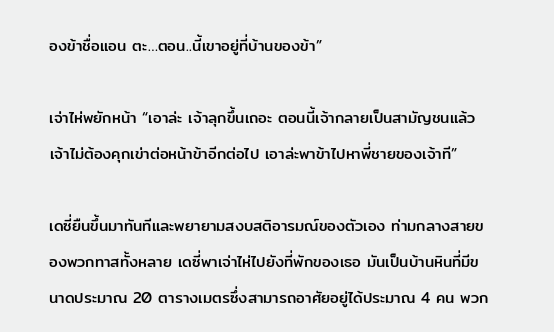องข้าชื่อแอน ตะ…ตอน..นี้เขาอยู่ที่บ้านของข้า”

เจ่าไห่พยักหน้า “เอาล่ะ เจ้าลุกขึ้นเถอะ ตอนนี้เจ้ากลายเป็นสามัญชนแล้ว เจ้าไม่ต้องคุกเข่าต่อหน้าข้าอีกต่อไป เอาล่ะพาข้าไปหาพี่ชายของเจ้าที”

เดซี่ยืนขึ้นมาทันทีและพยายามสงบสติอารมณ์ของตัวเอง ท่ามกลางสายของพวกทาสทั้งหลาย เดซี่พาเจ่าไห่ไปยังที่พักของเธอ มันเป็นบ้านหินที่มีขนาดประมาณ 20 ตารางเมตรซึ่งสามารถอาศัยอยู่ได้ประมาณ 4 คน พวก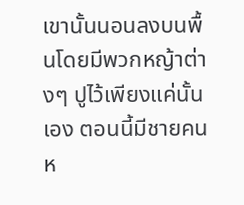เขานั้นนอนลงบนพื้นโดยมีพวกหญ้าต่างๆ ปูไว้เพียงแค่นั้นเอง ตอนนี้มีชายคนห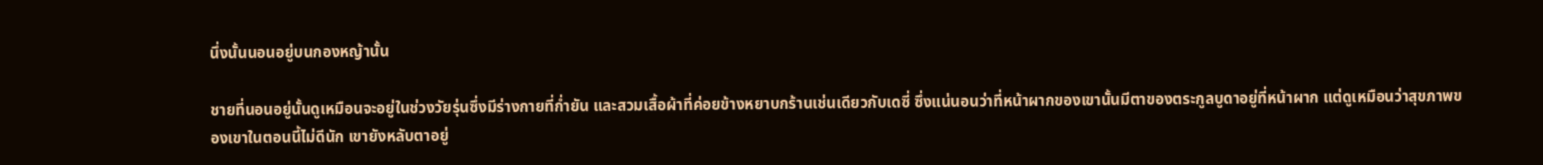นึ่งนั้นนอนอยู่บนกองหญ้านั้น

ชายที่นอนอยู่นั้นดูเหมือนจะอยู่ในช่วงวัยรุ่นซึ่งมีร่างกายที่ก่ำยัน และสวมเสื้อผ้าที่ค่อยข้างหยาบกร้านเช่นเดียวกับเดซี่ ซึ่งแน่นอนว่าที่หน้าผากของเขานั้นมีตาของตระกูลบูดาอยู่ที่หน้าผาก แต่ดูเหมือนว่าสุขภาพของเขาในตอนนี้ไม่ดีนัก เขายังหลับตาอยู่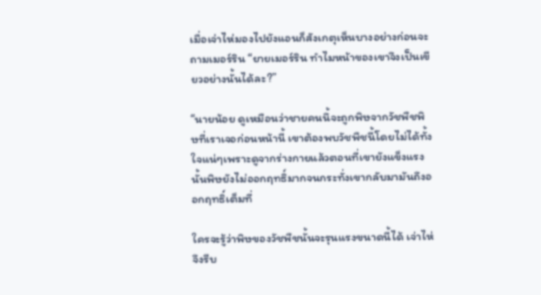เมื่อเจ่าไห่มองไปยังแอนก็สังเกตุเห็นบางอย่างก่อนจะถามเมอร์ริน “ยายเมอร์ริน ทำไมหน้าของเขาจึงเป็นเขียวอย่างนั้นได้ละ?”

“นายน้อย ดูเหมือนว่าชายคนนึ้จะถูกพิษจากวัชพืชพิษที่เราเจอก่อนหน้านี้ เขาต้องพบวัชพืชนี้โดยไม่ได้ทั้งใจแน่ๆเพราะดูจากร่างกายแล้วตอนที่เขายังแข็งแรงนั้นพิษยังไม่ออกฤทธิ์มากจนกระทั่งเขากลับมามันถึงออกฤทธิ์เต็มที่

ใครจะรู้ว่าพิษของวัชพืชนั้นจะรุนแรงขนาดนี้ได้ เจ่าไห่จึงรีบ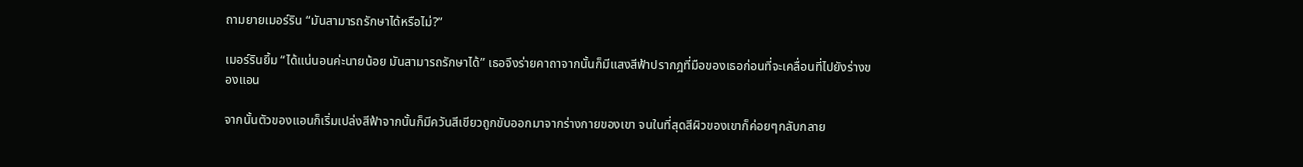ถามยายเมอร์ริน “มันสามารถรักษาได้หรือไม่?”

เมอร์รินยิ้ม “ได้แน่นอนค่ะนายน้อย มันสามารถรักษาได้” เธอจึงร่ายคาถาจากนั้นก็มีแสงสีฟ้าปรากฎที่มือของเธอก่อนที่จะเคลื่อนที่ไปยังร่างของแอน

จากนั้นตัวของแอนก็เริ่มเปล่งสีฟ้าจากนั้นก็มีควันสีเขียวถูกขับออกมาจากร่างกายของเขา จนในที่สุดสีผิวของเขาก็ค่อยๆกลับกลาย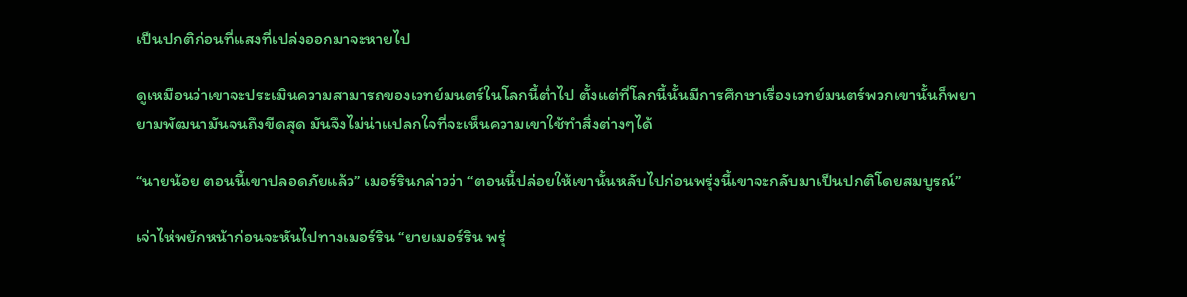เป็นปกติก่อนที่แสงที่เปล่งออกมาจะหายไป

ดูเหมือนว่าเขาจะประเมินความสามารถของเวทย์มนตร์ในโลกนี้ต่ำไป ตั้งแต่ที่โลกนี้นั้นมีการศึกษาเรื่องเวทย์มนตร์พวกเขานั้นก็พยายามพัฒนามันจนถึงขีดสุด มันจึงไม่น่าแปลกใจที่จะเห็นความเขาใช้ทำสิ่งต่างๆได้

“นายน้อย ตอนนี้เขาปลอดภัยแล้ว” เมอร์รินกล่าวว่า “ตอนนี้ปล่อยให้เขานั้นหลับไปก่อนพรุ่งนี้เขาจะกลับมาเป็นปกติโดยสมบูรณ์”

เจ่าไห่พยักหน้าก่อนจะหันไปทางเมอร์ริน “ยายเมอร์ริน พรุ่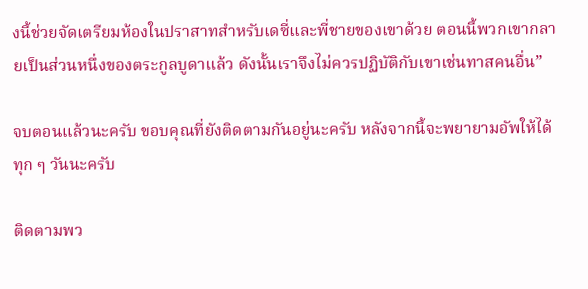งนี้ช่วยจัดเตรียมห้องในปราสาทสำหรับเดซี่และพี่ชายของเขาด้วย ตอนนี้พวกเขากลายเป็นส่วนหนึ่งของตระกูลบูดาแล้ว ดังนั้นเราจึงไม่ควรปฏิบัติกับเขาเช่นทาสคนอื่น”

จบตอนแล้วนะครับ ขอบคุณที่ยังติดตามกันอยู่นะครับ หลังจากนี้จะพยายามอัพให้ได้ทุก ๆ วันนะครับ

ติดตามพว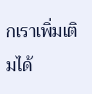กเราเพิ่มเติมได้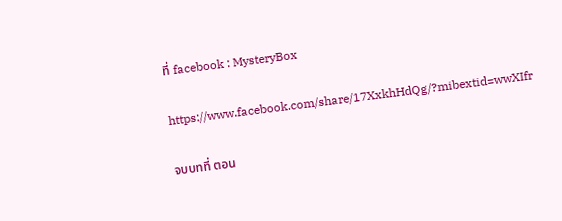ที่ facebook : MysteryBox

https://www.facebook.com/share/17XxkhHdQg/?mibextid=wwXIfr

จบบทที่ ตอน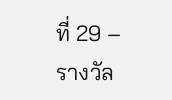ที่ 29 – รางวัล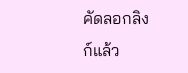คัดลอกลิงก์แล้ว